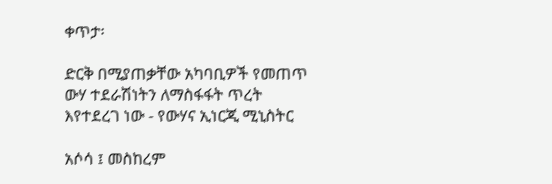ቀጥታ፡

ድርቅ በሚያጠቃቸው አካባቢዎች የመጠጥ ውሃ ተደራሽነትን ለማስፋፋት ጥረት እየተደረገ ነው - የውሃና ኢነርጂ ሚኒስትር

አሶሳ ፤ መስከረም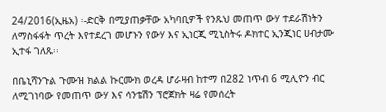24/2016(ኢዜአ) ፡-ድርቅ በሚያጠቃቸው አካባቢዎች የንጹህ መጠጥ ውሃ ተደራሽነትን ለማስፋፋት ጥረት እየተደረገ መሆኑን የውሃ እና ኢነርጂ ሚኒስትሩ ዶክተር ኢንጂነር ሀብታሙ ኢተፋ ገለጹ፡፡

በቤኒሻንጉል ጉሙዝ ክልል ኩርሙክ ወረዳ ሆራዛብ ከተማ በ282 ነጥብ 6 ሚሊዮን ብር ለሚገነባው የመጠጥ ውሃ እና ሳንቴሽን ፕሮጀክት ዛሬ የመሰረት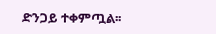ድንጋይ ተቀምጧል፡፡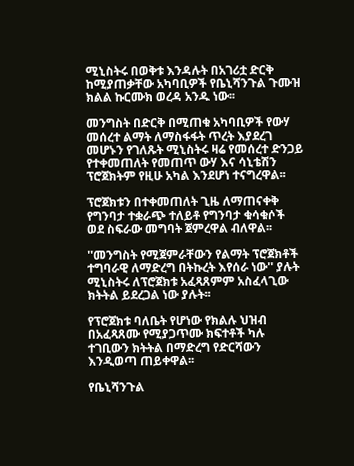ሚኒስትሩ በወቅቱ እንዳሉት በአገሪቷ ድርቅ ከሚያጠቃቸው አካባቢዎች የቤኒሻንጉል ጉሙዝ ክልል ኩርሙክ ወረዳ አንዱ ነው፡፡

መንግስት በድርቅ በሚጠቁ አካባቢዎች የውሃ መሰረተ ልማት ለማስፋፋት ጥረት እያደረገ መሆኑን የገለጹት ሚኒስትሩ ዛሬ የመሰረተ ድንጋይ የተቀመጠለት የመጠጥ ውሃ እና ሳኒቴሽን ፕሮጀክትም የዚሁ አካል እንደሆነ ተናግረዋል፡፡

ፕሮጀክቱን በተቀመጠለት ጊዜ ለማጠናቀቅ የግንባታ ተቋራጭ ተለይቶ የግንባታ ቁሳቁሶች ወደ ስፍራው መግባት ጀምረዋል ብለዋል፡፡

''መንግስት የሚጀምራቸውን የልማት ፕሮጀክቶች ተግባራዊ ለማድረግ በትኩረት እየሰራ ነው'' ያሉት ሚኒስትሩ ለፕሮጀክቱ አፈጻጸምም አስፈላጊው ክትትል ይደረጋል ነው ያሉት፡፡

የፕሮጀክቱ ባለቤት የሆነው የክልሉ ህዝብ በአፈጻጸሙ የሚያጋጥሙ ክፍተቶች ካሉ ተገቢውን ክትትል በማድረግ የድርሻውን እንዲወጣ ጠይቀዋል፡፡

የቤኒሻንጉል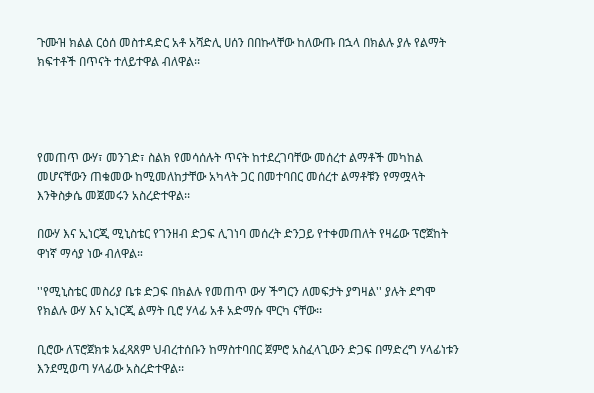ጉሙዝ ክልል ርዕሰ መስተዳድር አቶ አሻድሊ ሀሰን በበኩላቸው ከለውጡ በኋላ በክልሉ ያሉ የልማት ክፍተቶች በጥናት ተለይተዋል ብለዋል፡፡




የመጠጥ ውሃ፣ መንገድ፣ ስልክ የመሳሰሉት ጥናት ከተደረገባቸው መሰረተ ልማቶች መካከል መሆናቸውን ጠቁመው ከሚመለከታቸው አካላት ጋር በመተባበር መሰረተ ልማቶቹን የማሟላት እንቅስቃሴ መጀመሩን አስረድተዋል፡፡

በውሃ እና ኢነርጂ ሚኒስቴር የገንዘብ ድጋፍ ሊገነባ መሰረት ድንጋይ የተቀመጠለት የዛሬው ፕሮጀከት ዋነኛ ማሳያ ነው ብለዋል።

''የሚኒስቴር መስሪያ ቤቱ ድጋፍ በክልሉ የመጠጥ ውሃ ችግርን ለመፍታት ያግዛል'' ያሉት ደግሞ የክልሉ ውሃ እና ኢነርጂ ልማት ቢሮ ሃላፊ አቶ አድማሱ ሞርካ ናቸው፡፡

ቢሮው ለፕሮጀክቱ አፈጻጸም ህብረተሰቡን ከማስተባበር ጀምሮ አስፈላጊውን ድጋፍ በማድረግ ሃላፊነቱን እንደሚወጣ ሃላፊው አስረድተዋል፡፡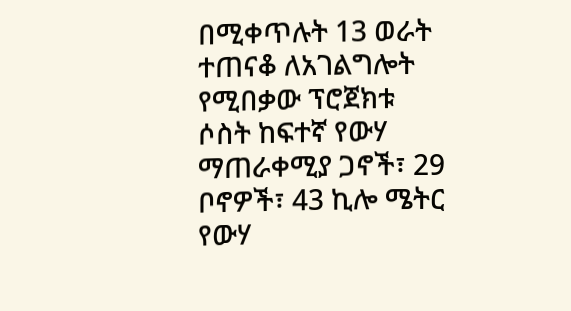በሚቀጥሉት 13 ወራት ተጠናቆ ለአገልግሎት የሚበቃው ፕሮጀክቱ ሶስት ከፍተኛ የውሃ ማጠራቀሚያ ጋኖች፣ 29 ቦኖዎች፣ 43 ኪሎ ሜትር የውሃ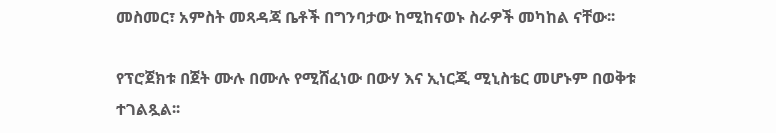መስመር፣ አምስት መጻዳጃ ቤቶች በግንባታው ከሚከናወኑ ስራዎች መካከል ናቸው፡፡

የፕሮጀክቱ በጀት ሙሉ በሙሉ የሚሸፈነው በውሃ እና ኢነርጂ ሚኒስቴር መሆኑም በወቅቱ ተገልጿል፡፡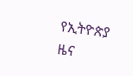የኢትዮጵያ ዜና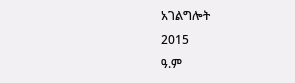አገልግሎት
2015
ዓ.ም